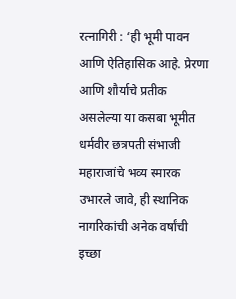रत्नागिरी : ‘ही भूमी पावन आणि ऐतिहासिक आहे. प्रेरणा आणि शौर्याचे प्रतीक असलेल्या या कसबा भूमीत धर्मवीर छत्रपती संभाजी महाराजांचे भव्य स्मारक उभारले जावे, ही स्थानिक नागरिकांची अनेक वर्षांची इच्छा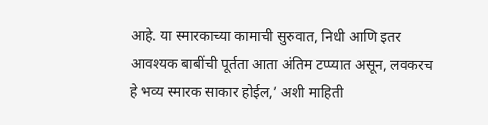आहे. या स्मारकाच्या कामाची सुरुवात, निधी आणि इतर आवश्यक बाबींची पूर्तता आता अंतिम टप्प्यात असून, लवकरच हे भव्य स्मारक साकार होईल,’ अशी माहिती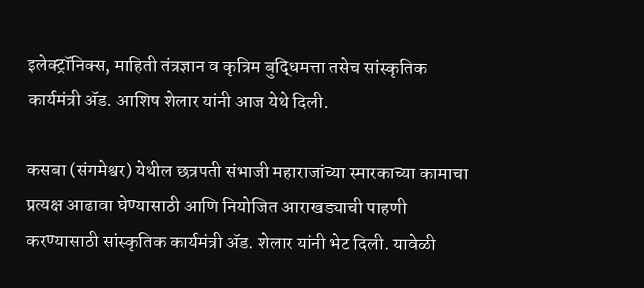इलेक्ट्रॉनिक्स, माहिती तंत्रज्ञान व कृत्रिम बुद्धिमत्ता तसेच सांस्कृतिक कार्यमंत्री ॲड. आशिष शेलार यांनी आज येथे दिली.

कसबा (संगमेश्वर) येथील छत्रपती संभाजी महाराजांच्या स्मारकाच्या कामाचा प्रत्यक्ष आढावा घेण्यासाठी आणि नियोजित आराखड्याची पाहणी करण्यासाठी सांस्कृतिक कार्यमंत्री ॲड. शेलार यांनी भेट दिली. यावेळी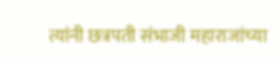त्यांनी छत्रपती संभाजी महाराजांच्या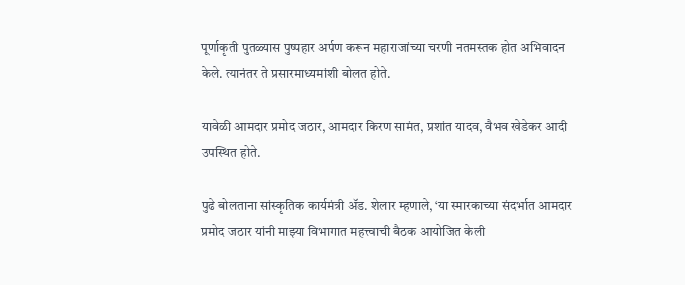पूर्णाकृती पुतळ्यास पुष्पहार अर्पण करून महाराजांच्या चरणी नतमस्तक होत अभिवादन केले. त्यानंतर ते प्रसारमाध्यमांशी बोलत होते.

यावेळी आमदार प्रमोद जठार, आमदार किरण सामंत, प्रशांत यादव, वैभव खेडेकर आदी उपस्थित होते.

पुढे बोलताना सांस्कृतिक कार्यमंत्री ॲड. शेलार म्हणाले, ‘या स्मारकाच्या संदर्भात आमदार प्रमोद जठार यांनी माझ्या विभागात महत्त्वाची बैठक आयोजित केली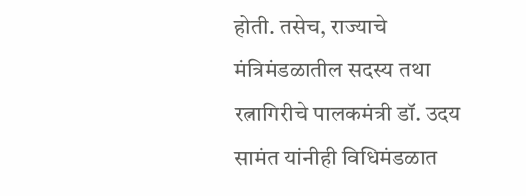होती. तसेच, राज्याचे मंत्रिमंडळातील सदस्य तथा रत्नागिरीचे पालकमंत्री डॉ. उदय सामंत यांनीही विधिमंडळात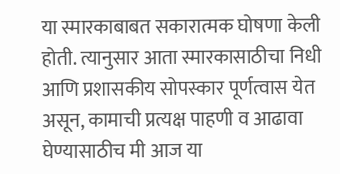या स्मारकाबाबत सकारात्मक घोषणा केली होती. त्यानुसार आता स्मारकासाठीचा निधी आणि प्रशासकीय सोपस्कार पूर्णत्वास येत असून, कामाची प्रत्यक्ष पाहणी व आढावा घेण्यासाठीच मी आज या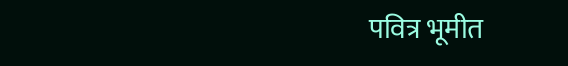पवित्र भूमीत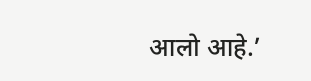आलो आहे.’